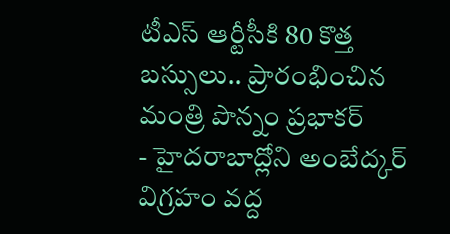టీఎస్ ఆర్టీసీకి 80 కొత్త బస్సులు.. ప్రారంభించిన మంత్రి పొన్నం ప్రభాకర్
- హైదరాబాద్లోని అంబేద్కర్ విగ్రహం వద్ద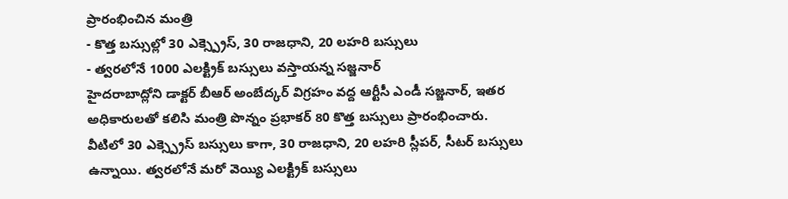ప్రారంభించిన మంత్రి
- కొత్త బస్సుల్లో 30 ఎక్స్ప్రెస్, 30 రాజధాని, 20 లహరి బస్సులు
- త్వరలోనే 1000 ఎలక్ట్రిక్ బస్సులు వస్తాయన్న సజ్జనార్
హైదరాబాద్లోని డాక్టర్ బీఆర్ అంబేద్కర్ విగ్రహం వద్ద ఆర్టీసీ ఎండీ సజ్జనార్, ఇతర అధికారులతో కలిసి మంత్రి పొన్నం ప్రభాకర్ 80 కొత్త బస్సులు ప్రారంభించారు. వీటిలో 30 ఎక్స్ప్రెస్ బస్సులు కాగా, 30 రాజధాని, 20 లహరి స్లీపర్, సీటర్ బస్సులు ఉన్నాయి. త్వరలోనే మరో వెయ్యి ఎలక్ట్రిక్ బస్సులు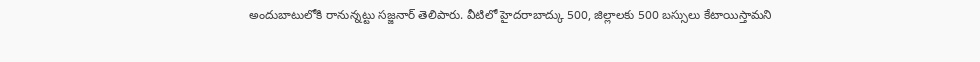అందుబాటులోకి రానున్నట్టు సజ్జనార్ తెలిపారు. వీటిలో హైదరాబాద్కు 500, జిల్లాలకు 500 బస్సులు కేటాయిస్తామని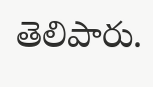తెలిపారు.